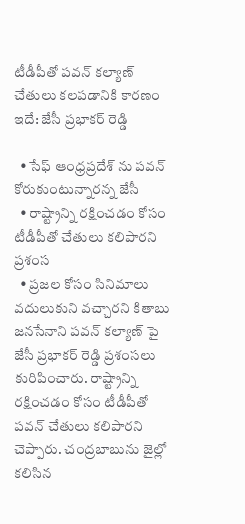టీడీపీతో పవన్ కల్యాణ్ చేతులు కలపడానికి కారణం ఇదే: జేసీ ప్రభాకర్ రెడ్డి

  • సేఫ్ ఆంధ్రప్రదేశ్ ను పవన్ కోరుకుంటున్నారన్న జేసీ
  • రాష్ట్రాన్ని రక్షించడం కోసం టీడీపీతో చేతులు కలిపారని ప్రశంస
  • ప్రజల కోసం సినిమాలు వదులుకుని వచ్చారని కితాబు
జనసేనాని పవన్ కల్యాణ్ పై జేసీ ప్రభాకర్ రెడ్డి ప్రశంసలు కురిపించారు. రాష్ట్రాన్ని రక్షించడం కోసం టీడీపీతో పవన్ చేతులు కలిపారని చెప్పారు. చంద్రబాబును జైల్లో కలిసిన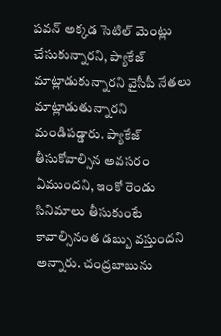పవన్ అక్కడ సెటిల్ మెంట్లు చేసుకున్నారని, ప్యాకేజ్ మాట్లాడుకున్నారని వైసీపీ నేతలు మాట్లాడుతున్నారని మండిపడ్డారు. ప్యాకేజ్ తీసుకోవాల్సిన అవసరం ఏముందని, ఇంకో రెండు సినిమాలు తీసుకుంటే కావాల్సినంత డబ్బు వస్తుందని అన్నారు. చంద్రబాబును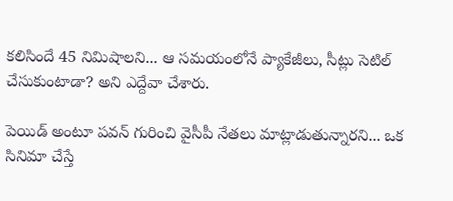కలిసిందే 45 నిమిషాలని... ఆ సమయంలోనే ప్యాకేజీలు, సీట్లు సెటిల్ చేసుకుంటాడా? అని ఎద్దేవా చేశారు.

పెయిడ్ అంటూ పవన్ గురించి వైసీపీ నేతలు మాట్లాడుతున్నారని... ఒక సినిమా చేస్తే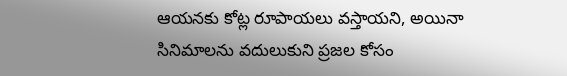ఆయనకు కోట్ల రూపాయలు వస్తాయని, అయినా సినిమాలను వదులుకుని ప్రజల కోసం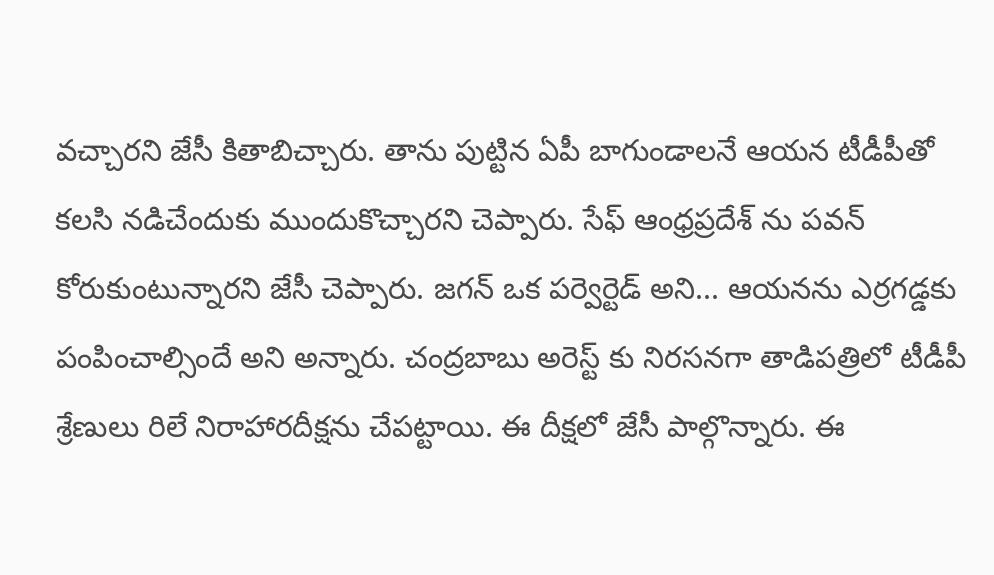వచ్చారని జేసీ కితాబిచ్చారు. తాను పుట్టిన ఏపీ బాగుండాలనే ఆయన టీడీపీతో కలసి నడిచేందుకు ముందుకొచ్చారని చెప్పారు. సేఫ్ ఆంధ్రప్రదేశ్ ను పవన్ కోరుకుంటున్నారని జేసీ చెప్పారు. జగన్ ఒక పర్వెర్టెడ్ అని... ఆయనను ఎర్రగడ్డకు పంపించాల్సిందే అని అన్నారు. చంద్రబాబు అరెస్ట్ కు నిరసనగా తాడిపత్రిలో టీడీపీ శ్రేణులు రిలే నిరాహారదీక్షను చేపట్టాయి. ఈ దీక్షలో జేసీ పాల్గొన్నారు. ఈ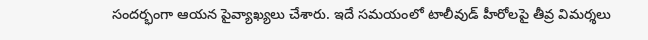సందర్భంగా ఆయన పైవ్యాఖ్యలు చేశారు. ఇదే సమయంలో టాలీవుడ్ హీరోలపై తీవ్ర విమర్శలు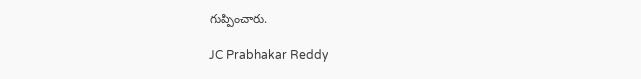గుప్పించారు.

JC Prabhakar Reddy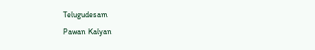Telugudesam
Pawan Kalyan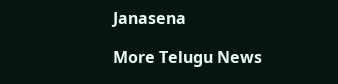Janasena

More Telugu News